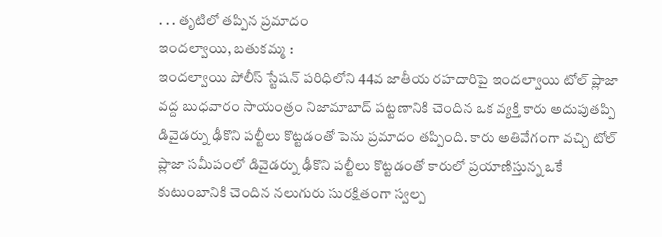. . . తృటిలో తప్పిన ప్రమాదం
ఇందల్వాయి, బతుకమ్మ :
ఇందల్వాయి పోలీస్ స్టేషన్ పరిధిలోని 44వ జాతీయ రహదారిపై ఇందల్వాయి టోల్ ప్లాజా వద్ద బుధవారం సాయంత్రం నిజామాబాద్ పట్టణానికి చెందిన ఒక వ్యక్తి కారు అదుపుతప్పి డివైడర్ను ఢీకొని పల్టీలు కొట్టడంతో పెను ప్రమాదం తప్పింది. కారు అతివేగంగా వచ్చి టోల్ ప్లాజా సమీపంలో డివైడర్ను ఢీకొని పల్టీలు కొట్టడంతో కారులో ప్రయాణిస్తున్న ఒకే కుటుంబానికి చెందిన నలుగురు సురక్షితంగా స్వల్ప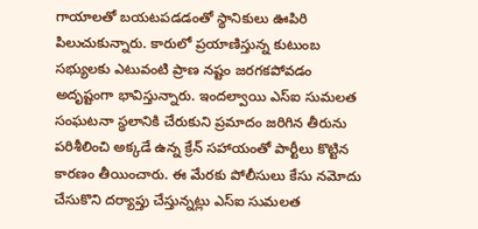గాయాలతో బయటపడడంతో స్థానికులు ఊపిరి పిలుచుకున్నారు. కారులో ప్రయాణిస్తున్న కుటుంబ సభ్యులకు ఎటువంటి ప్రాణ నష్టం జరగకపోవడం అదృష్టంగా భావిస్తున్నారు. ఇందల్వాయి ఎస్ఐ సుమలత సంఘటనా స్థలానికి చేరుకుని ప్రమాదం జరిగిన తీరును పరిశీలించి అక్కడే ఉన్న క్రేన్ సహాయంతో పార్టీలు కొట్టిన కారణం తీయించారు. ఈ మేరకు పోలీసులు కేసు నమోదు చేసుకొని దర్యాప్తు చేస్తున్నట్లు ఎస్ఐ సుమలత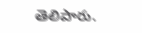తెలిపారు.